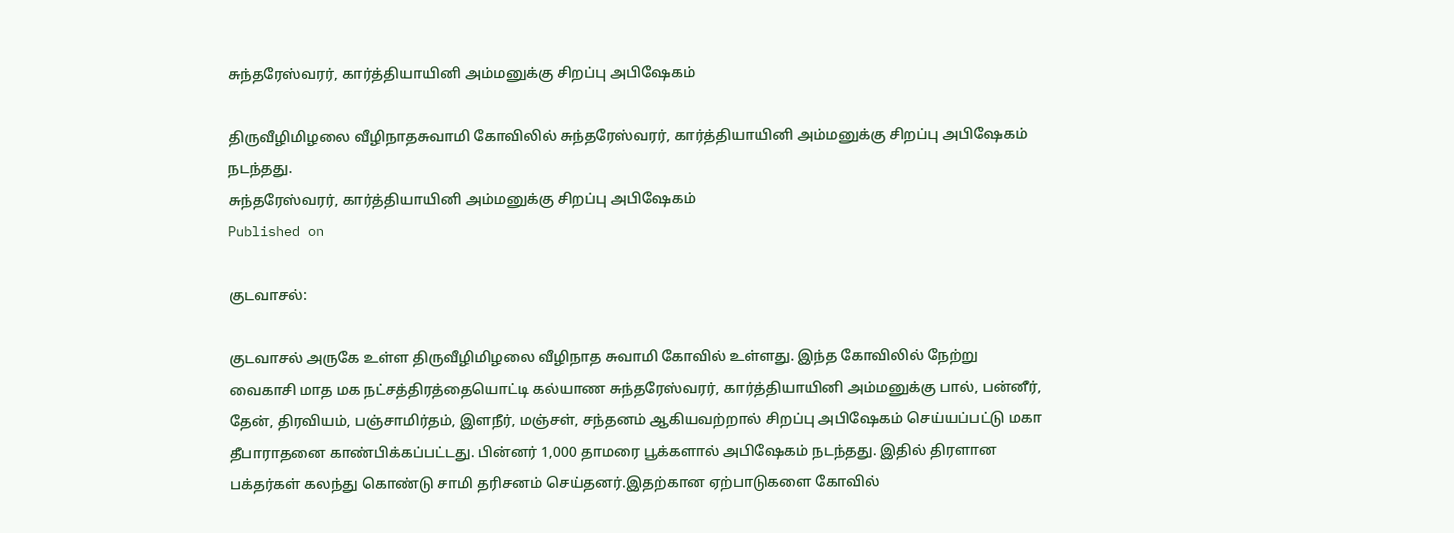சுந்தரேஸ்வரர், கார்த்தியாயினி அம்மனுக்கு சிறப்பு அபிஷேகம்

திருவீழிமிழலை வீழிநாதசுவாமி கோவிலில் சுந்தரேஸ்வரர், கார்த்தியாயினி அம்மனுக்கு சிறப்பு அபிஷேகம் நடந்தது.
சுந்தரேஸ்வரர், கார்த்தியாயினி அம்மனுக்கு சிறப்பு அபிஷேகம்
Published on

குடவாசல்:

குடவாசல் அருகே உள்ள திருவீழிமிழலை வீழிநாத சுவாமி கோவில் உள்ளது. இந்த கோவிலில் நேற்று வைகாசி மாத மக நட்சத்திரத்தையொட்டி கல்யாண சுந்தரேஸ்வரர், கார்த்தியாயினி அம்மனுக்கு பால், பன்னீர், தேன், திரவியம், பஞ்சாமிர்தம், இளநீர், மஞ்சள், சந்தனம் ஆகியவற்றால் சிறப்பு அபிஷேகம் செய்யப்பட்டு மகா தீபாராதனை காண்பிக்கப்பட்டது. பின்னர் 1,000 தாமரை பூக்களால் அபிஷேகம் நடந்தது. இதில் திரளான பக்தர்கள் கலந்து கொண்டு சாமி தரிசனம் செய்தனர்.இதற்கான ஏற்பாடுகளை கோவில்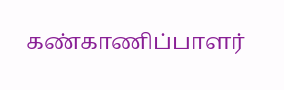கண்காணிப்பாளர்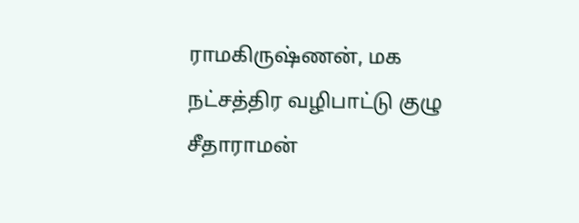ராமகிருஷ்ணன், மக நட்சத்திர வழிபாட்டு குழு சீதாராமன்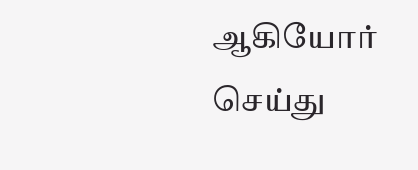ஆகியோர் செய்து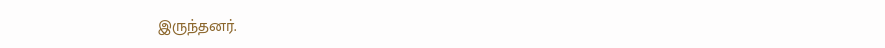இருந்தனர்.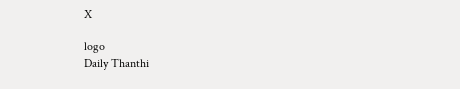X

logo
Daily Thanthi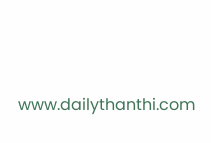www.dailythanthi.com